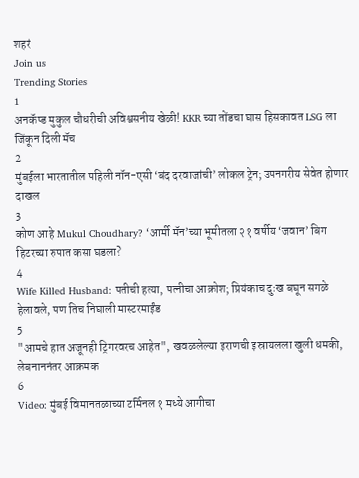शहरं
Join us
Trending Stories
1
अनकॅप्ड मुकुल चौधरीची अविश्वसनीय खेळी! KKR च्या तोंडचा घास हिसकावत LSG ला जिंकून दिली मॅच
2
मुंबईला भारतातील पहिली नॉन-एसी ‘बंद दरवाजांची’ लोकल ट्रेन; उपनगरीय सेवेत होणार दाखल
3
कोण आहे Mukul Choudhary? ‘आर्मी मॅन’च्या भूमीतला २१ वर्षीय ‘जवान’ बिग हिटरच्या रुपात कसा घडला?
4
Wife Killed Husband: पतीची हत्या, पत्नीचा आक्रोश; प्रियंकाच दुःख बघून सगळे हेलावले, पण तिच निघाली मास्टरमाईंड
5
"आमचे हात अजूनही ट्रिगरवरच आहेत", खवळलेल्या इराणची इस्रायलला खुली धमकी, लेबनाननंतर आक्रमक
6
Video: मुंबई विमानतळाच्या टर्मिनल १ मध्ये आगीचा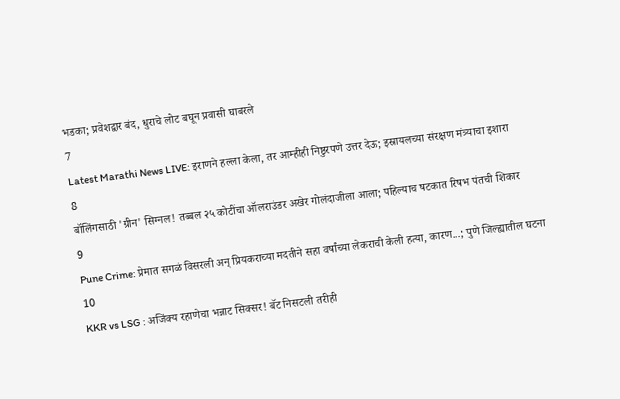भडका; प्रवेशद्वार बंद, धुराचे लोट बघून प्रवासी घाबरले
7
Latest Marathi News LIVE: इराणने हल्ला केला, तर आम्हीही निष्ठुरपणे उत्तर देऊ; इस्रायलच्या संरक्षण मंत्र्याचा इशारा
8
बॉलिंगसाठी 'ग्रीन' सिग्नल! तब्बल २५ कोटींचा ऑलराउंडर अखेर गोलंदाजीला आला; पहिल्याच षटकात रिषभ पंतची शिकार
9
Pune Crime: प्रेमात सगळं विसरली अन् प्रियकराच्या मदतीने सहा वर्षांच्या लेकराची केली हत्या, कारण...; पुणे जिल्ह्यातील घटना
10
KKR vs LSG : अजिंक्य रहाणेचा भन्नाट सिक्सर! बॅट निसटली तरीही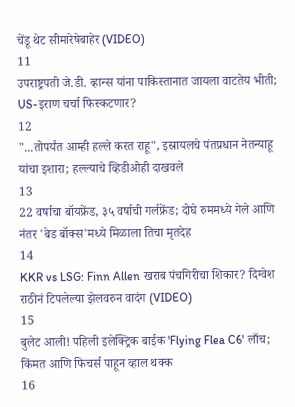चेंडू थेट सीमारेषेबाहेर (VIDEO)
11
उपराष्ट्रपती जे.डी. व्हान्स यांना पाकिस्तानात जायला वाटतेय भीती; US-इराण चर्चा फिस्कटणार?
12
"...तोपर्यंत आम्ही हल्ले करत राहू", इस्रायलचे पंतप्रधान नेतन्याहू यांचा इशारा; हल्ल्याचे व्हिडीओही दाखवले
13
22 वर्षाचा बॉयफ्रेंड, ३५ वर्षाची गर्लफ्रेंड; दोघे रुममध्ये गेले आणि नंतर 'बेड बॉक्स'मध्ये मिळाला तिचा मृतदेह
14
KKR vs LSG: Finn Allen खराब पंचगिरीचा शिकार? दिग्वेश राठीनं टिपलेल्या झेलवरुन वादंग (VIDEO)
15
बुलेट आली! पहिली इलेक्ट्रिक बाईक 'Flying Flea C6' लाँच; किंमत आणि फिचर्स पाहून व्हाल थक्क
16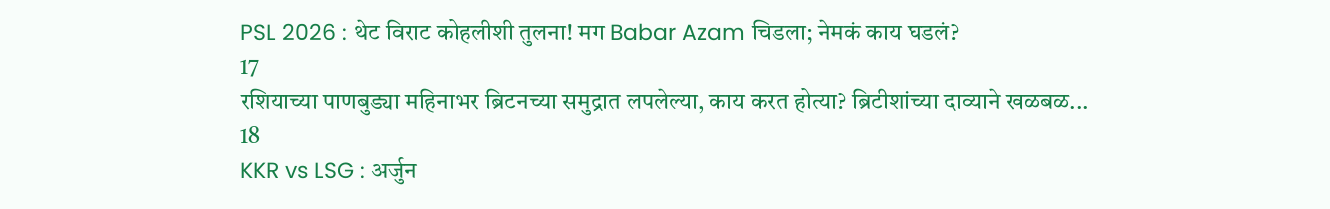PSL 2026 : थेट विराट कोहलीशी तुलना! मग Babar Azam चिडला; नेमकं काय घडलं?
17
रशियाच्या पाणबुड्या महिनाभर ब्रिटनच्या समुद्रात लपलेल्या, काय करत होत्या? ब्रिटीशांच्या दाव्याने खळबळ...
18
KKR vs LSG : अर्जुन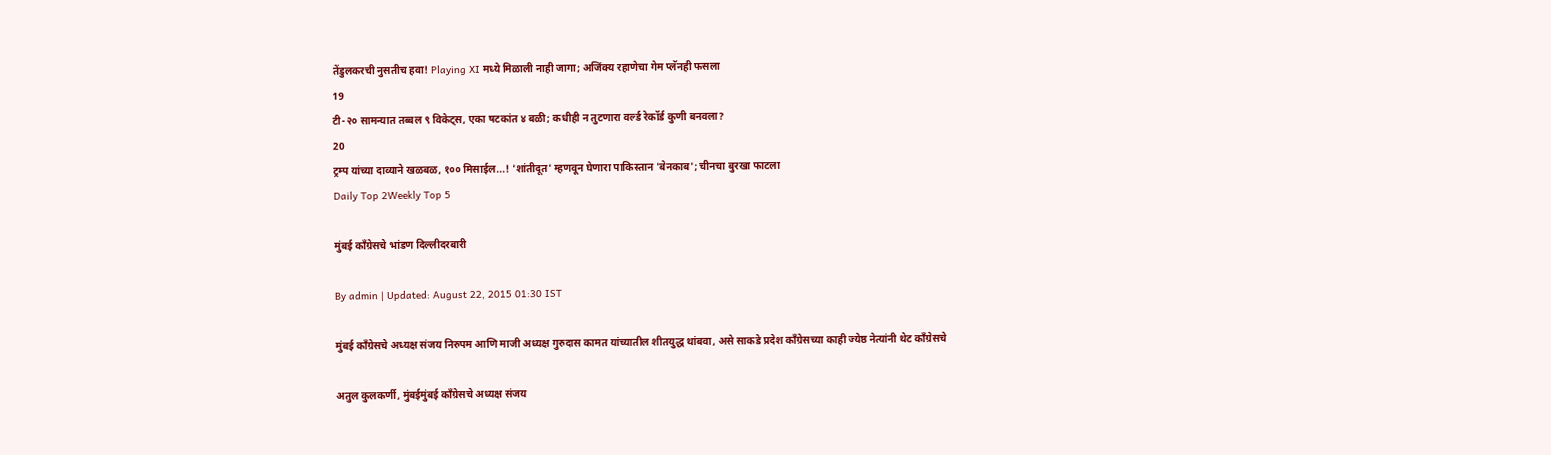तेंडुलकरची नुसतीच हवा! Playing XI मध्ये मिळाली नाही जागा; अजिंक्य रहाणेचा गेम प्लॅनही फसला
19
टी-२० सामन्यात तब्बल ९ विकेट्स, एका षटकांत ४ बळी; कधीही न तुटणारा वर्ल्ड रेकॉर्ड कुणी बनवला?
20
ट्रम्प यांच्या दाव्याने खळबळ, १०० मिसाईल...! 'शांतीदूत' म्हणवून घेणारा पाकिस्तान 'बेनकाब'; चीनचा बुरखा फाटला
Daily Top 2Weekly Top 5

मुंबई काँग्रेसचे भांडण दिल्लीदरबारी

By admin | Updated: August 22, 2015 01:30 IST

मुंबई काँग्रेसचे अध्यक्ष संजय निरुपम आणि माजी अध्यक्ष गुरुदास कामत यांच्यातील शीतयुद्ध थांबवा, असे साकडे प्रदेश काँग्रेसच्या काही ज्येष्ठ नेत्यांनी थेट काँग्रेसचे

अतुल कुलकर्णी, मुंबईमुंबई काँग्रेसचे अध्यक्ष संजय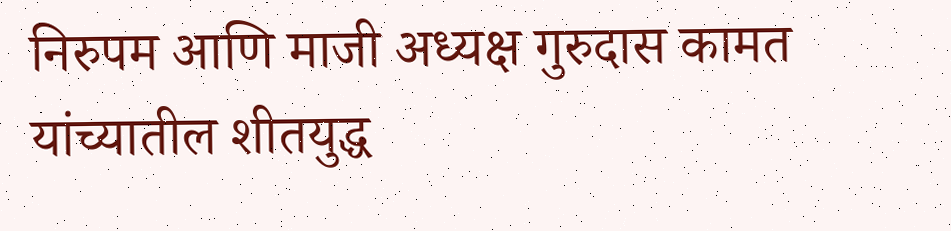निरुपम आणि माजी अध्यक्ष गुरुदास कामत यांच्यातील शीतयुद्ध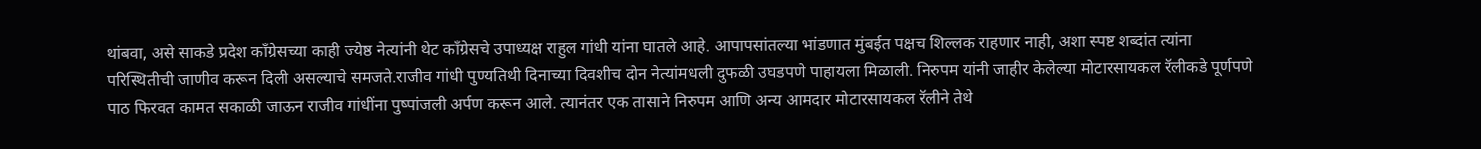थांबवा, असे साकडे प्रदेश काँग्रेसच्या काही ज्येष्ठ नेत्यांनी थेट काँग्रेसचे उपाध्यक्ष राहुल गांधी यांना घातले आहे. आपापसांतल्या भांडणात मुंबईत पक्षच शिल्लक राहणार नाही, अशा स्पष्ट शब्दांत त्यांना परिस्थितीची जाणीव करून दिली असल्याचे समजते.राजीव गांधी पुण्यतिथी दिनाच्या दिवशीच दोन नेत्यांमधली दुफळी उघडपणे पाहायला मिळाली. निरुपम यांनी जाहीर केलेल्या मोटारसायकल रॅलीकडे पूर्णपणे पाठ फिरवत कामत सकाळी जाऊन राजीव गांधींना पुष्पांजली अर्पण करून आले. त्यानंतर एक तासाने निरुपम आणि अन्य आमदार मोटारसायकल रॅलीने तेथे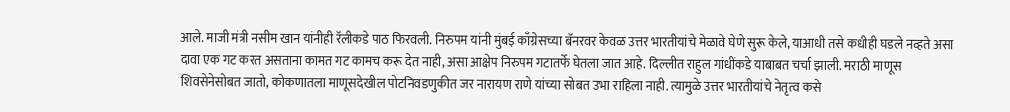आले. माजी मंत्री नसीम खान यांनीही रॅलीकडे पाठ फिरवली. निरुपम यांनी मुंबई काँग्रेसच्या बॅनरवर केवळ उत्तर भारतीयांचे मेळावे घेणे सुरू केले, याआधी तसे कधीही घडले नव्हते असा दावा एक गट करत असताना कामत गट कामच करू देत नाही, असा आक्षेप निरुपम गटातर्फे घेतला जात आहे. दिल्लीत राहुल गांधींकडे याबाबत चर्चा झाली. मराठी माणूस शिवसेनेसोबत जातो, कोकणातला माणूसदेखील पोटनिवडणुकीत जर नारायण राणे यांच्या सोबत उभा राहिला नाही. त्यामुळे उत्तर भारतीयांचे नेतृत्व कसे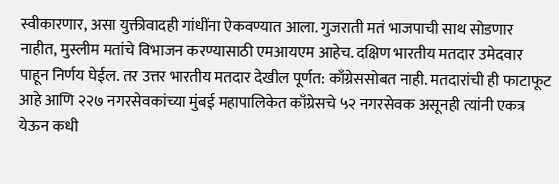स्वीकारणार, असा युक्तीवादही गांधींना ऐकवण्यात आला. गुजराती मतं भाजपाची साथ सोडणार नाहीत, मुस्लीम मतांचे विभाजन करण्यासाठी एमआयएम आहेच. दक्षिण भारतीय मतदार उमेदवार पाहून निर्णय घेईल. तर उत्तर भारतीय मतदार देखील पूर्णत: काँग्रेससोबत नाही. मतदारांची ही फाटाफूट आहे आणि २२७ नगरसेवकांच्या मुंबई महापालिकेत काँग्रेसचे ५२ नगरसेवक असूनही त्यांनी एकत्र येऊन कधी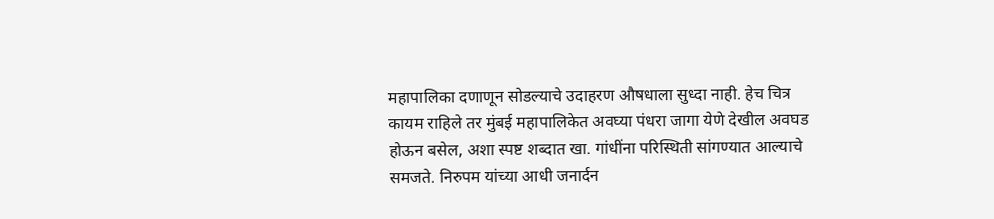महापालिका दणाणून सोडल्याचे उदाहरण औषधाला सुध्दा नाही. हेच चित्र कायम राहिले तर मुंबई महापालिकेत अवघ्या पंधरा जागा येणे देखील अवघड होऊन बसेल, अशा स्पष्ट शब्दात खा. गांधींना परिस्थिती सांगण्यात आल्याचे समजते. निरुपम यांच्या आधी जनार्दन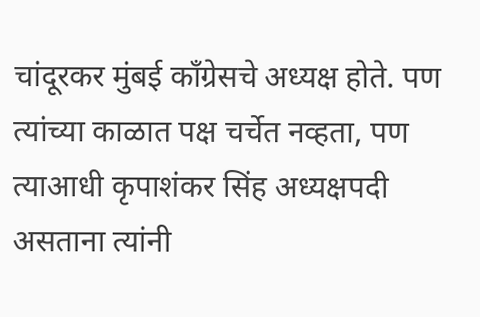चांदूरकर मुंबई काँग्रेसचे अध्यक्ष होते. पण त्यांच्या काळात पक्ष चर्चेत नव्हता, पण त्याआधी कृपाशंकर सिंह अध्यक्षपदी असताना त्यांनी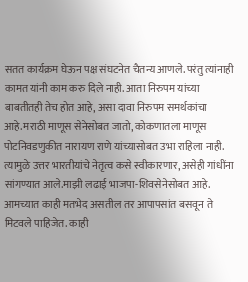सतत कार्यक्रम घेऊन पक्ष संघटनेत चैतन्य आणले. परंतु त्यांनाही कामत यांनी काम करु दिले नाही. आता निरुपम यांच्या बाबतीतही तेच होत आहे, असा दावा निरुपम समर्थकांचा आहे.मराठी माणूस सेनेसोबत जातो, कोकणातला माणूस पोटनिवडणुकीत नारायण राणे यांच्यासोबत उभा राहिला नाही. त्यामुळे उत्तर भारतीयांचे नेतृत्व कसे स्वीकारणार, असेही गांधींना सांगण्यात आले.माझी लढाई भाजपा-शिवसेनेसोबत आहे. आमच्यात काही मतभेद असतील तर आपापसांत बसवून ते मिटवले पाहिजेत. काही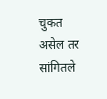चुकत असेल तर सांगितले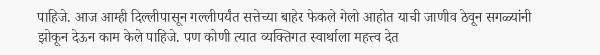पाहिजे. आज आम्ही दिल्लीपासून गल्लीपर्यंत सत्तेच्या बाहेर फेकले गेलो आहोत याची जाणीव ठेवून सगळ्यांनी झोकून देऊन काम केले पाहिजे. पण कोणी त्यात व्यक्तिगत स्वार्थाला महत्त्व देत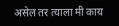असेल तर त्याला मी काय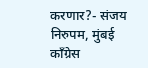करणार?- संजय निरुपम, मुंबई काँग्रेस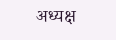अध्यक्ष